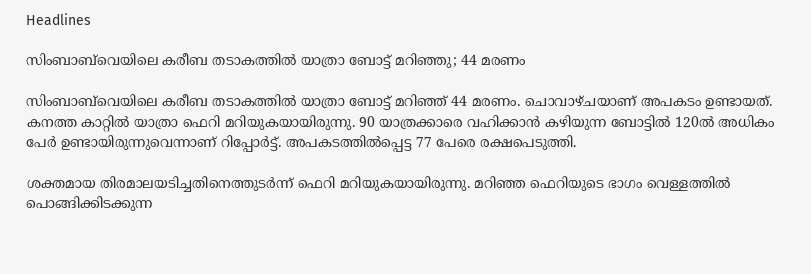Headlines

സിംബാബ്‌വെയിലെ കരീബ തടാകത്തിൽ യാത്രാ ബോട്ട് മറിഞ്ഞു; 44 മരണം

സിംബാബ്‌വെയിലെ കരീബ തടാകത്തിൽ യാത്രാ ബോട്ട് മറിഞ്ഞ് 44 മരണം. ചൊവാഴ്ചയാണ് അപകടം ഉണ്ടായത്. കനത്ത കാറ്റിൽ യാത്രാ ഫെറി മറിയുകയായിരുന്നു. 90 യാത്രക്കാരെ വഹിക്കാൻ കഴിയുന്ന ബോട്ടിൽ 120ൽ അധികം പേർ ഉണ്ടായിരുന്നുവെന്നാണ് റിപ്പോർട്ട്. അപകടത്തിൽപ്പെട്ട 77 പേരെ രക്ഷപെടുത്തി.

ശക്തമായ തിരമാലയടിച്ചതിനെത്തുടർന്ന് ഫെറി മറിയുകയായിരുന്നു. മറിഞ്ഞ ഫെറിയുടെ ഭാഗം വെള്ളത്തിൽ പൊങ്ങിക്കിടക്കുന്ന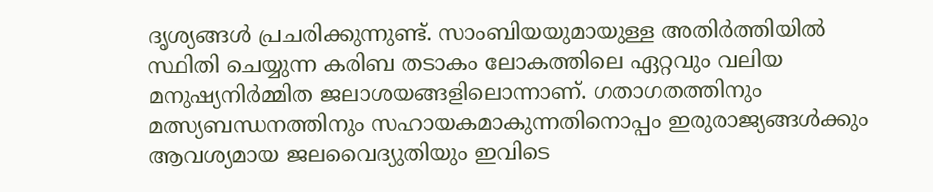ദൃശ്യങ്ങൾ പ്രചരിക്കുന്നുണ്ട്. സാംബിയയുമായുള്ള അതിർത്തിയിൽ സ്ഥിതി ചെയ്യുന്ന കരിബ തടാകം ലോകത്തിലെ ഏറ്റവും വലിയ മനുഷ്യനിർമ്മിത ജലാശയങ്ങളിലൊന്നാണ്. ഗതാഗതത്തിനും മത്സ്യബന്ധനത്തിനും സഹായകമാകുന്നതിനൊപ്പം ഇരുരാജ്യങ്ങൾക്കും ആവശ്യമായ ജലവൈദ്യുതിയും ഇവിടെ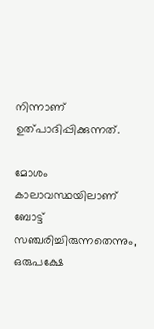നിന്നാണ് ഉത്പാദിപ്പിക്കുന്നത്.

മോശം കാലാവസ്ഥയിലാണ് ബോട്ട് സഞ്ചരിച്ചിരുന്നതെന്നും, ഒരുപക്ഷേ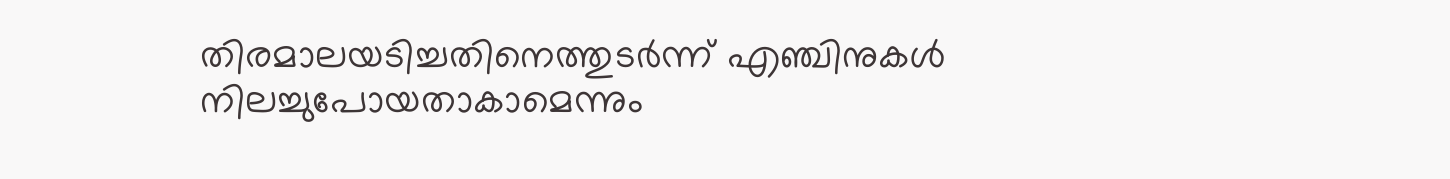തിരമാലയടിച്ചതിനെത്തുടർന്ന് എഞ്ചിനുകൾ നിലച്ചുപോയതാകാമെന്നും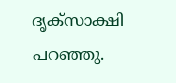ദൃക്‌സാക്ഷി പറഞ്ഞു.